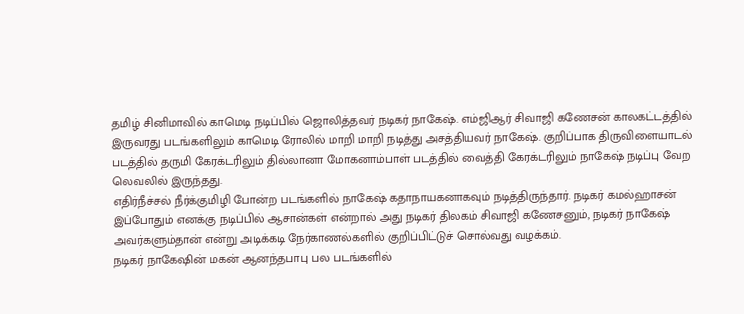தமிழ் சினிமாவில் காமெடி நடிப்பில் ஜொலித்தவர் நடிகர் நாகேஷ். எம்ஜிஆர் சிவாஜி கணேசன் காலகட்டத்தில் இருவரது படங்களிலும் காமெடி ரோலில் மாறி மாறி நடித்து அசத்தியவர் நாகேஷ். குறிப்பாக திருவிளையாடல் படத்தில் தருமி கேரக்டரிலும் தில்லானா மோகனாம்பாள் படத்தில் வைத்தி கேரக்டரிலும் நாகேஷ் நடிப்பு வேற லெவலில் இருந்தது.
எதிர்நீச்சல் நீர்க்குமிழி போன்ற படங்களில் நாகேஷ் கதாநாயகனாகவும் நடித்திருந்தார். நடிகர் கமல்ஹாசன் இப்போதும் எனக்கு நடிப்பில் ஆசான்கள் என்றால் அது நடிகர் திலகம் சிவாஜி கணேசனும், நடிகர் நாகேஷ் அவர்களும்தான் என்று அடிக்கடி நேர்காணல்களில் குறிப்பிட்டுச் சொல்வது வழக்கம்.
நடிகர் நாகேஷின் மகன் ஆனந்தபாபு பல படங்களில்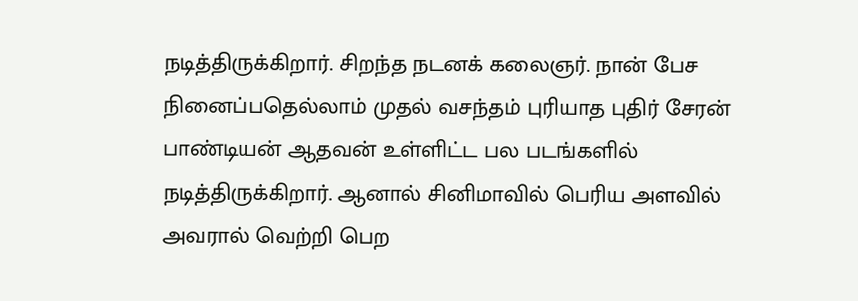நடித்திருக்கிறார். சிறந்த நடனக் கலைஞர். நான் பேச நினைப்பதெல்லாம் முதல் வசந்தம் புரியாத புதிர் சேரன் பாண்டியன் ஆதவன் உள்ளிட்ட பல படங்களில் நடித்திருக்கிறார். ஆனால் சினிமாவில் பெரிய அளவில் அவரால் வெற்றி பெற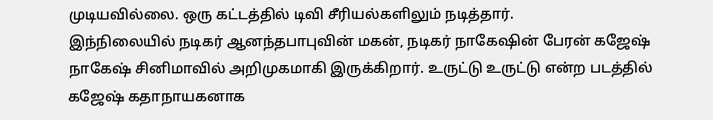முடியவில்லை. ஒரு கட்டத்தில் டிவி சீரியல்களிலும் நடித்தார்.
இந்நிலையில் நடிகர் ஆனந்தபாபுவின் மகன், நடிகர் நாகேஷின் பேரன் கஜேஷ் நாகேஷ் சினிமாவில் அறிமுகமாகி இருக்கிறார். உருட்டு உருட்டு என்ற படத்தில் கஜேஷ் கதாநாயகனாக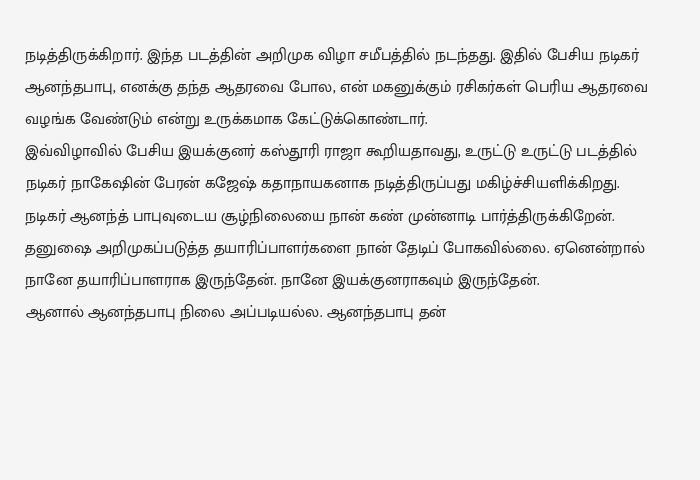நடித்திருக்கிறார். இந்த படத்தின் அறிமுக விழா சமீபத்தில் நடந்தது. இதில் பேசிய நடிகர் ஆனந்தபாபு, எனக்கு தந்த ஆதரவை போல, என் மகனுக்கும் ரசிகர்கள் பெரிய ஆதரவை வழங்க வேண்டும் என்று உருக்கமாக கேட்டுக்கொண்டார்.
இவ்விழாவில் பேசிய இயக்குனர் கஸ்தூரி ராஜா கூறியதாவது, உருட்டு உருட்டு படத்தில் நடிகர் நாகேஷின் பேரன் கஜேஷ் கதாநாயகனாக நடித்திருப்பது மகிழ்ச்சியளிக்கிறது. நடிகர் ஆனந்த் பாபுவுடைய சூழ்நிலையை நான் கண் முன்னாடி பார்த்திருக்கிறேன். தனுஷை அறிமுகப்படுத்த தயாரிப்பாளர்களை நான் தேடிப் போகவில்லை. ஏனென்றால் நானே தயாரிப்பாளராக இருந்தேன். நானே இயக்குனராகவும் இருந்தேன்.
ஆனால் ஆனந்தபாபு நிலை அப்படியல்ல. ஆனந்தபாபு தன்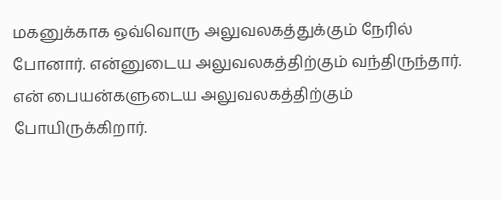மகனுக்காக ஒவ்வொரு அலுவலகத்துக்கும் நேரில் போனார். என்னுடைய அலுவலகத்திற்கும் வந்திருந்தார். என் பையன்களுடைய அலுவலகத்திற்கும் போயிருக்கிறார்.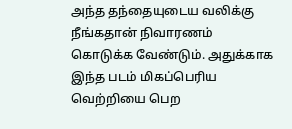அந்த தந்தையுடைய வலிக்கு நீங்கதான் நிவாரணம் கொடுக்க வேண்டும். அதுக்காக இந்த படம் மிகப்பெரிய வெற்றியை பெற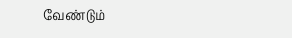வேண்டும்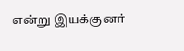என்று இயக்குனர்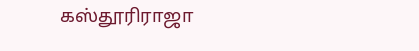கஸ்தூரிராஜா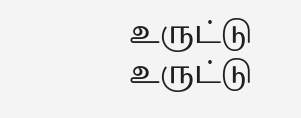உருட்டு உருட்டு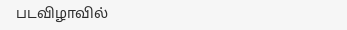படவிழாவில்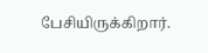பேசியிருக்கிறார்.